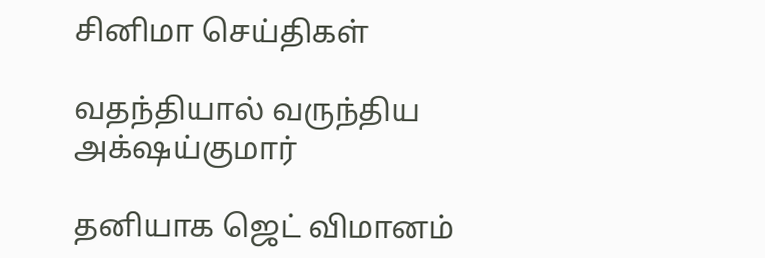சினிமா செய்திகள்

வதந்தியால் வருந்திய அக்‌ஷய்குமார்

தனியாக ஜெட் விமானம்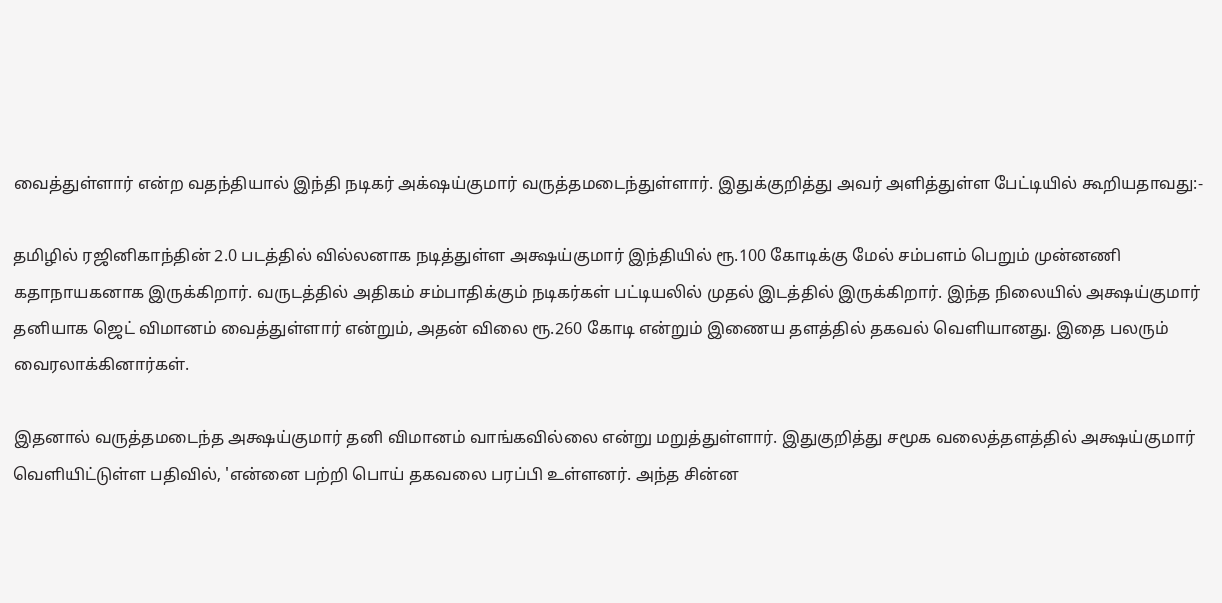வைத்துள்ளார் என்ற வதந்தியால் இந்தி நடிகர் அக்‌ஷய்குமார் வருத்தமடைந்துள்ளார். இதுக்குறித்து அவர் அளித்துள்ள பேட்டியில் கூறியதாவது:-

தமிழில் ரஜினிகாந்தின் 2.0 படத்தில் வில்லனாக நடித்துள்ள அக்ஷய்குமார் இந்தியில் ரூ.100 கோடிக்கு மேல் சம்பளம் பெறும் முன்னணி கதாநாயகனாக இருக்கிறார். வருடத்தில் அதிகம் சம்பாதிக்கும் நடிகர்கள் பட்டியலில் முதல் இடத்தில் இருக்கிறார். இந்த நிலையில் அக்ஷய்குமார் தனியாக ஜெட் விமானம் வைத்துள்ளார் என்றும், அதன் விலை ரூ.260 கோடி என்றும் இணைய தளத்தில் தகவல் வெளியானது. இதை பலரும் வைரலாக்கினார்கள்.

இதனால் வருத்தமடைந்த அக்ஷய்குமார் தனி விமானம் வாங்கவில்லை என்று மறுத்துள்ளார். இதுகுறித்து சமூக வலைத்தளத்தில் அக்ஷய்குமார் வெளியிட்டுள்ள பதிவில், 'என்னை பற்றி பொய் தகவலை பரப்பி உள்ளனர். அந்த சின்ன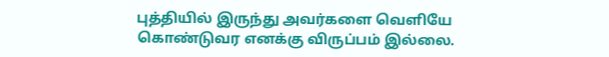புத்தியில் இருந்து அவர்களை வெளியே கொண்டுவர எனக்கு விருப்பம் இல்லை.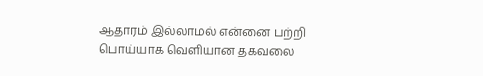ஆதாரம் இல்லாமல் என்னை பற்றி பொய்யாக வெளியான தகவலை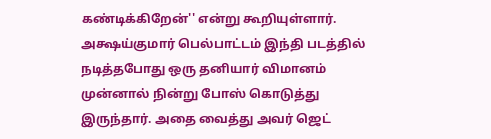கண்டிக்கிறேன்'' என்று கூறியுள்ளார். அக்ஷய்குமார் பெல்பாட்டம் இந்தி படத்தில் நடித்தபோது ஒரு தனியார் விமானம் முன்னால் நின்று போஸ் கொடுத்து இருந்தார். அதை வைத்து அவர் ஜெட்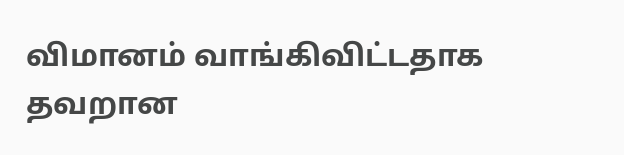விமானம் வாங்கிவிட்டதாக தவறான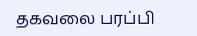தகவலை பரப்பி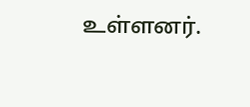உள்ளனர்.